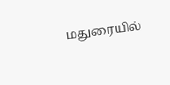மதுரையில்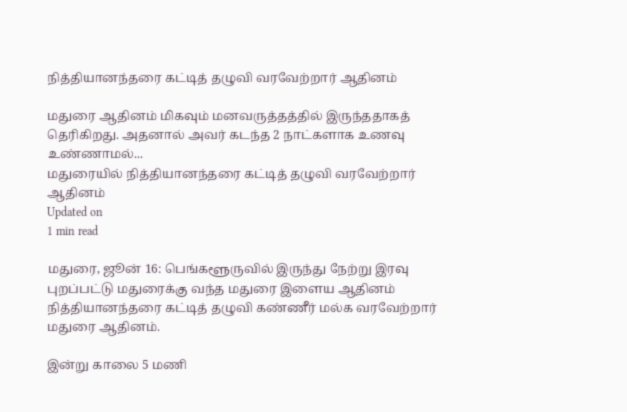நித்தியானந்தரை கட்டித் தழுவி வரவேற்றார் ஆதினம்

மதுரை ஆதினம் மிகவும் மனவருத்தத்தில் இருந்ததாகத் தெரிகிறது. அதனால் அவர் கடந்த 2 நாட்களாக உணவு உண்ணாமல்...
மதுரையில் நித்தியானந்தரை கட்டித் தழுவி வரவேற்றார் ஆதினம்
Updated on
1 min read

மதுரை, ஜூன் 16: பெங்களூருவில் இருந்து நேற்று இரவு புறப்பட்டு மதுரைக்கு வந்த மதுரை இளைய ஆதினம் நித்தியானந்தரை கட்டித் தழுவி கண்ணீர் மல்க வரவேற்றார் மதுரை ஆதினம்.

இன்று காலை 5 மணி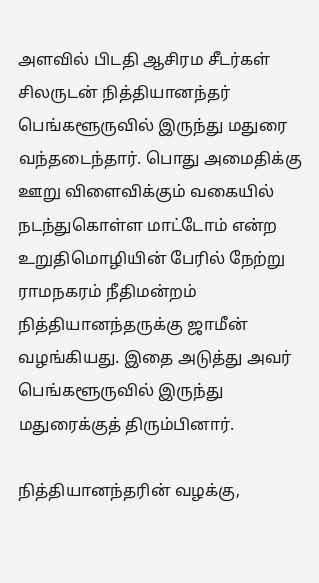அளவில் பிடதி ஆசிரம சீடர்கள் சிலருடன் நித்தியானந்தர் பெங்களூருவில் இருந்து மதுரை வந்தடைந்தார். பொது அமைதிக்கு ஊறு விளைவிக்கும் வகையில் நடந்துகொள்ள மாட்டோம் என்ற உறுதிமொழியின் பேரில் நேற்று ராமநகரம் நீதிமன்றம் நித்தியானந்தருக்கு ஜாமீன் வழங்கியது. இதை அடுத்து அவர் பெங்களூருவில் இருந்து மதுரைக்குத் திரும்பினார்.

நித்தியானந்தரின் வழக்கு,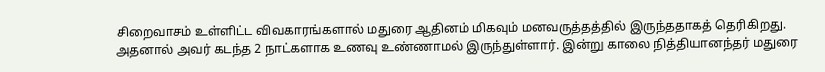சிறைவாசம் உள்ளிட்ட விவகாரங்களால் மதுரை ஆதினம் மிகவும் மனவருத்தத்தில் இருந்ததாகத் தெரிகிறது. அதனால் அவர் கடந்த 2 நாட்களாக உணவு உண்ணாமல் இருந்துள்ளார். இன்று காலை நித்தியானந்தர் மதுரை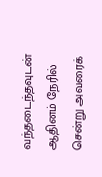வந்தடைந்தவுடன் ஆதினம் நேரில் சென்று அவரைக்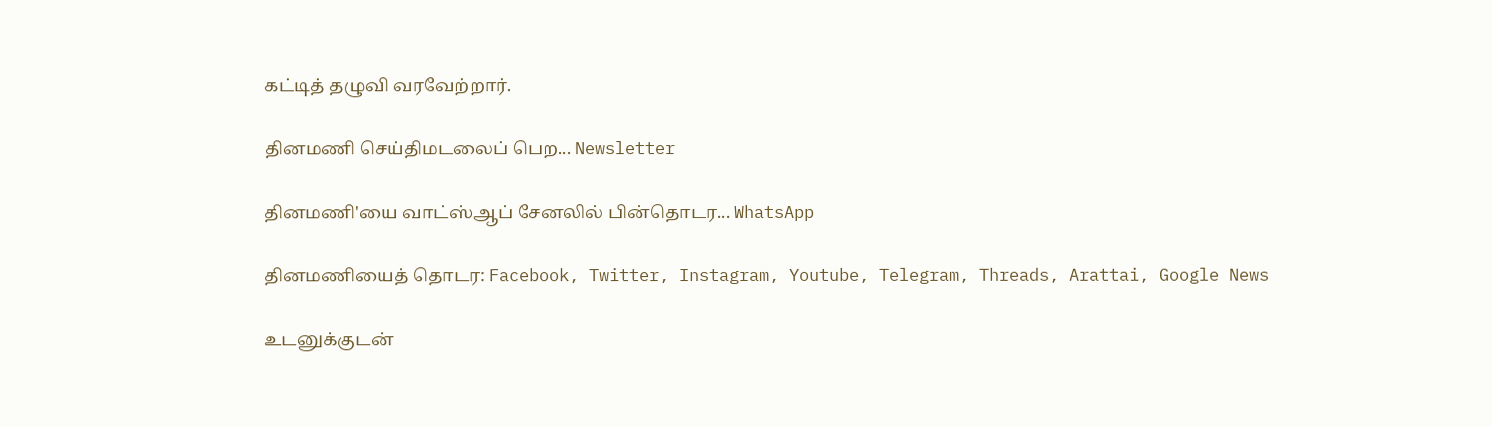கட்டித் தழுவி வரவேற்றார்.

தினமணி செய்திமடலைப் பெற... Newsletter

தினமணி'யை வாட்ஸ்ஆப் சேனலில் பின்தொடர... WhatsApp

தினமணியைத் தொடர: Facebook, Twitter, Instagram, Youtube, Telegram, Threads, Arattai, Google News

உடனுக்குடன்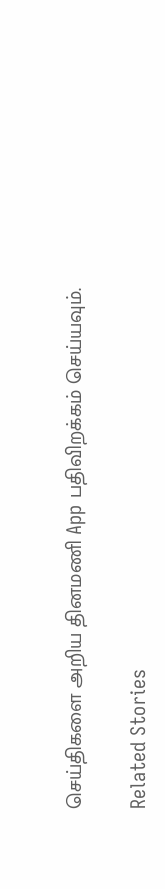செய்திகளை அறிய தினமணி App பதிவிறக்கம் செய்யவும்.

Related Stories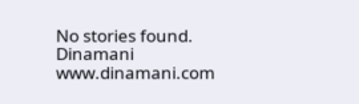No stories found.
Dinamani
www.dinamani.com